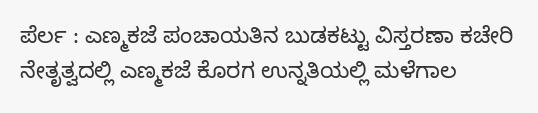ಪೆರ್ಲ : ಎಣ್ಮಕಜೆ ಪಂಚಾಯತಿನ ಬುಡಕಟ್ಟು ವಿಸ್ತರಣಾ ಕಚೇರಿ ನೇತೃತ್ವದಲ್ಲಿ ಎಣ್ಮಕಜೆ ಕೊರಗ ಉನ್ನತಿಯಲ್ಲಿ ಮಳೆಗಾಲ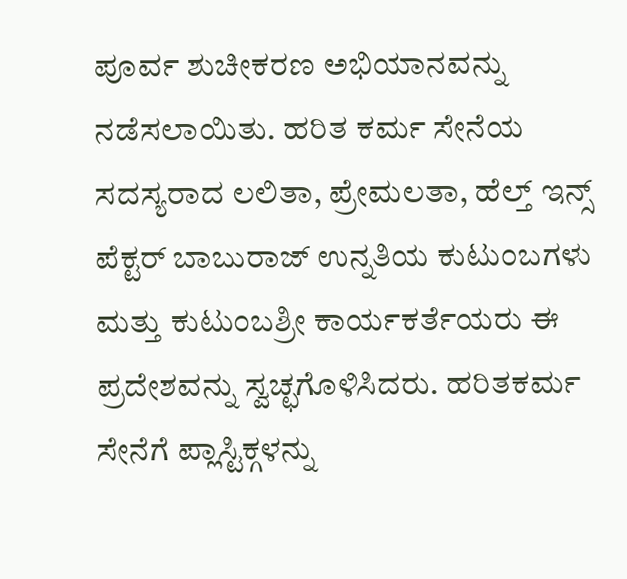ಪೂರ್ವ ಶುಚೀಕರಣ ಅಭಿಯಾನವನ್ನು ನಡೆಸಲಾಯಿತು. ಹರಿತ ಕರ್ಮ ಸೇನೆಯ ಸದಸ್ಯರಾದ ಲಲಿತಾ, ಪ್ರೇಮಲತಾ, ಹೆಲ್ತ್ ಇನ್ಸ್ ಪೆಕ್ಟರ್ ಬಾಬುರಾಜ್ ಉನ್ನತಿಯ ಕುಟುಂಬಗಳು ಮತ್ತು ಕುಟುಂಬಶ್ರೀ ಕಾರ್ಯಕರ್ತೆಯರು ಈ ಪ್ರದೇಶವನ್ನು ಸ್ವಚ್ಛಗೊಳಿಸಿದರು. ಹರಿತಕರ್ಮ ಸೇನೆಗೆ ಪ್ಲಾಸ್ಟಿಕ್ಗಳನ್ನು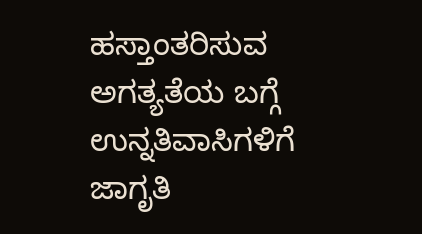ಹಸ್ತಾಂತರಿಸುವ ಅಗತ್ಯತೆಯ ಬಗ್ಗೆ ಉನ್ನತಿವಾಸಿಗಳಿಗೆ ಜಾಗೃತಿ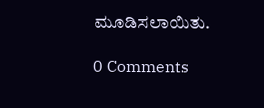ಮೂಡಿಸಲಾಯಿತು.

0 Comments